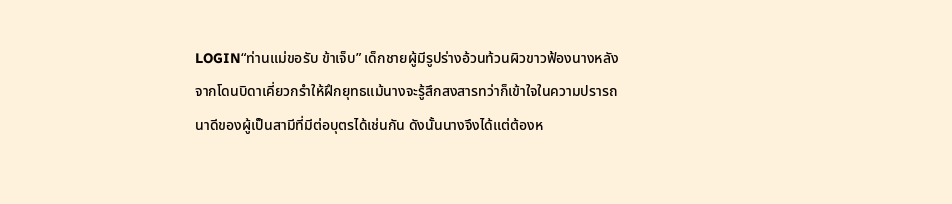LOGIN“ท่านแม่ขอรับ ข้าเจ็บ” เด็กชายผู้มีรูปร่างอ้วนท้วนผิวขาวฟ้องนางหลังจากโดนบิดาเคี่ยวกรำให้ฝึกยุทธแม้นางจะรู้สึกสงสารทว่าก็เข้าใจในความปรารถนาดีของผู้เป็นสามีที่มีต่อบุตรได้เช่นกัน ดังนั้นนางจึงได้แต่ต้องห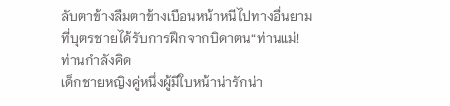ลับตาข้างลืมตาข้างเบือนหน้าหนีไปทางอื่นยามที่บุตรชายได้รับการฝึกจากบิดาตน“ท่านแม่! ท่านกำลังคิด
เด็กชายหญิงคู่หนึ่งผู้มีใบหน้าน่ารักน่า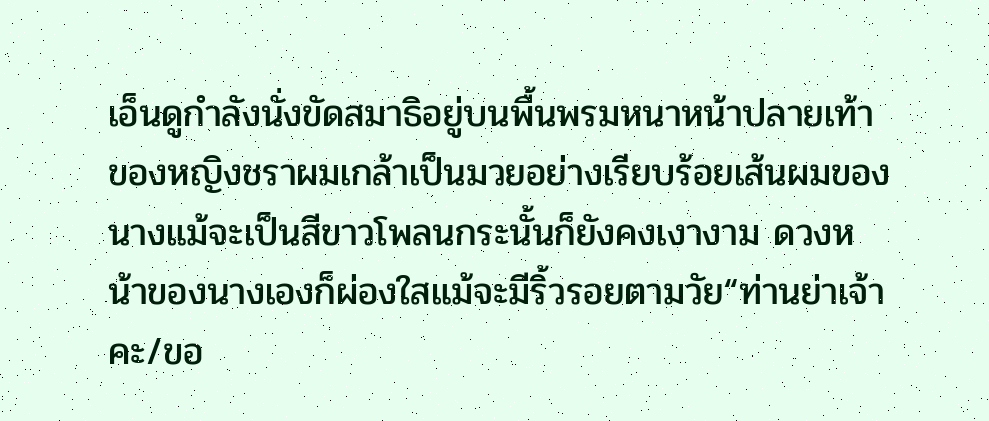เอ็นดูกำลังนั่งขัดสมาธิอยู่บนพื้นพรมหนาหน้าปลายเท้าของหญิงชราผมเกล้าเป็นมวยอย่างเรียบร้อยเส้นผมของนางแม้จะเป็นสีขาวโพลนกระนั้นก็ยังคงเงางาม ดวงหน้าของนางเองก็ผ่องใสแม้จะมีริ้วรอยตามวัย“ท่านย่าเจ้าคะ/ขอ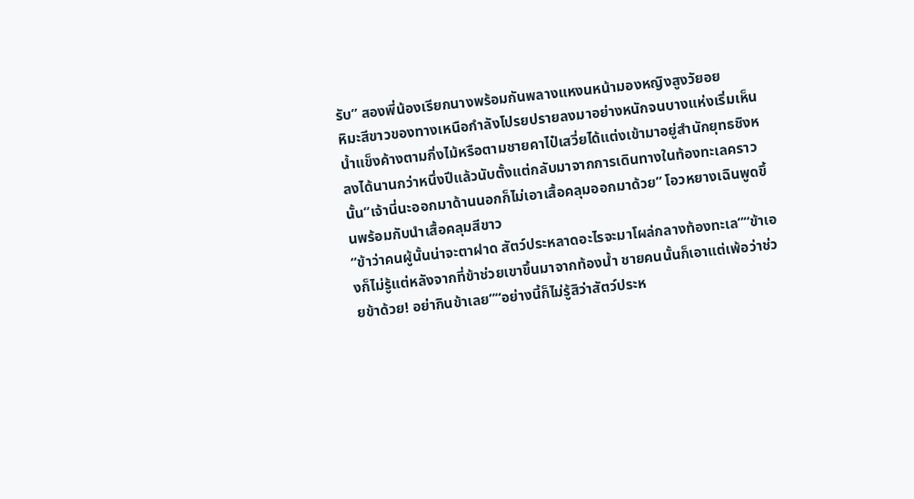รับ” สองพี่น้องเรียกนางพร้อมกันพลางแหงนหน้ามองหญิงสูงวัยอย
หิมะสีขาวของทางเหนือกำลังโปรยปรายลงมาอย่างหนักจนบางแห่งเริ่มเห็นน้ำแข็งค้างตามกิ่งไม้หรือตามชายคาไป๋เสวี่ยได้แต่งเข้ามาอยู่สำนักยุทธชิงหลงได้นานกว่าหนึ่งปีแล้วนับตั้งแต่กลับมาจากการเดินทางในท้องทะเลคราวนั้น“เจ้านี่นะออกมาด้านนอกก็ไม่เอาเสื้อคลุมออกมาด้วย” โอวหยางเฉินพูดขึ้นพร้อมกับนำเสื้อคลุมสีขาว
“ข้าว่าคนผู้นั้นน่าจะตาฝาด สัตว์ประหลาดอะไรจะมาโผล่กลางท้องทะเล”“ข้าเองก็ไม่รู้แต่หลังจากที่ข้าช่วยเขาขึ้นมาจากท้องน้ำ ชายคนนั้นก็เอาแต่เพ้อว่าช่วยข้าด้วย! อย่ากินข้าเลย”“อย่างนี้ก็ไม่รู้สิว่าสัตว์ประห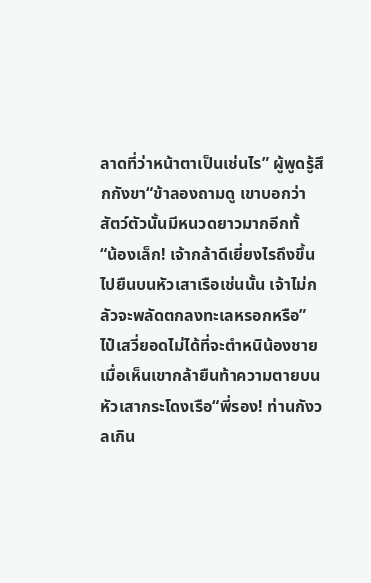ลาดที่ว่าหน้าตาเป็นเช่นไร” ผู้พูดรู้สึกกังขา“ข้าลองถามดู เขาบอกว่าสัตว์ตัวนั้นมีหนวดยาวมากอีกทั้
“น้องเล็ก! เจ้ากล้าดีเยี่ยงไรถึงขึ้นไปยืนบนหัวเสาเรือเช่นนั้น เจ้าไม่กลัวจะพลัดตกลงทะเลหรอกหรือ” ไป๋เสวี่ยอดไม่ได้ที่จะตำหนิน้องชายเมื่อเห็นเขากล้ายืนท้าความตายบนหัวเสากระโดงเรือ“พี่รอง! ท่านกังวลเกิน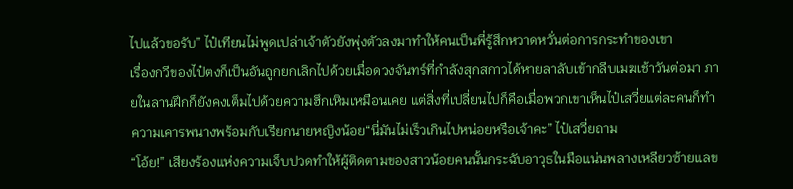ไปแล้วขอรับ” ไป๋เทียนไม่พูดเปล่าเจ้าตัวยังพุ่งตัวลงมาทำให้คนเป็นพี่รู้สึกหวาดหวั่นต่อการกระทำของเขา
เรื่องกวีของไป๋ตงก็เป็นอันถูกยกเลิกไปด้วยเมื่อดวงจันทร์ที่กำลังสุกสกาวได้หายลาลับเข้ากลีบเมฆเช้าวันต่อมา ภายในลานฝึกก็ยังคงเต็มไปด้วยความฮึกเหิมเหมือนเคย แต่สิ่งที่เปลี่ยนไปก็คือเมื่อพวกเขาเห็นไป๋เสวี่ยแต่ละคนก็ทำความเคารพนางพร้อมกับเรียกนายหญิงน้อย“นี่มันไม่เร็วเกินไปหน่อยหรือเจ้าคะ” ไป๋เสวี่ยถาม
“โอ้ย!” เสียงร้องแห่งความเจ็บปวดทำให้ผู้ติดตามของสาวน้อยคนนั้นกระฉับอาวุธในมือแน่นพลางเหลียวซ้ายแลข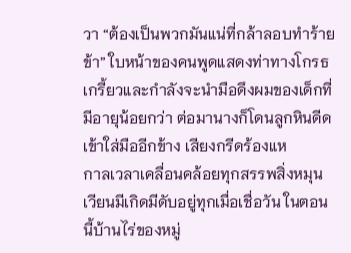วา “ต้องเป็นพวกมันแน่ที่กล้าลอบทำร้ายข้า” ใบหน้าของคนพูดแสดงท่าทางโกรธเกรี้ยวและกำลังจะนำมือดึงผมของเด็กที่มีอายุน้อยกว่า ต่อมานางก็โดนลูกหินดีดเข้าใส่มืออีกข้าง เสียงกรีดร้องแห
กาลเวลาเคลื่อนคล้อยทุกสรรพสิ่งหมุนเวียนมีเกิดมีดับอยู่ทุกเมื่อเชื่อวัน ในตอนนี้บ้านไร่ของหมู่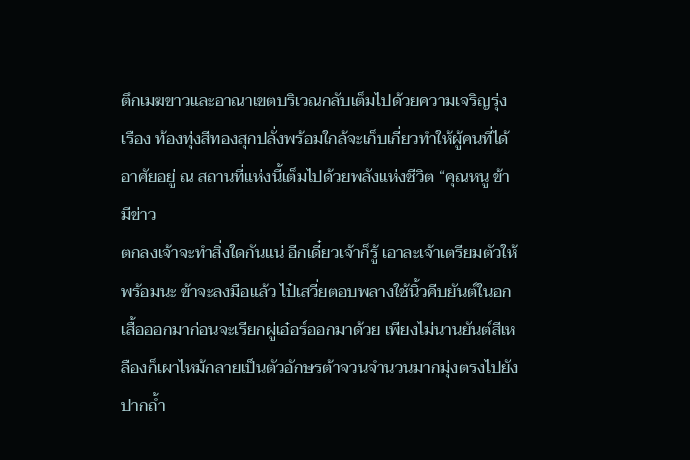ตึกเมฆขาวและอาณาเขตบริเวณกลับเต็มไปด้วยความเจริญรุ่งเรือง ท้องทุ่งสีทองสุกปลั่งพร้อมใกล้จะเก็บเกี่ยวทำให้ผู้คนที่ได้อาศัยอยู่ ณ สถานที่แห่งนี้เต็มไปด้วยพลังแห่งชีวิต “คุณหนู ข้ามีข่าว
ตกลงเจ้าจะทำสิ่งใดกันแน่ อีกเดี๋ยวเจ้าก็รู้ เอาละเจ้าเตรียมตัวให้พร้อมนะ ข้าจะลงมือแล้ว ไป๋เสวี่ยตอบพลางใช้นิ้วคีบยันต์ในอกเสื้อออกมาก่อนจะเรียกผู่เอ๋อร์ออกมาด้วย เพียงไม่นานยันต์สีเหลืองก็เผาไหม้กลายเป็นตัวอักษรต้าจวนจำนวนมากมุ่งตรงไปยังปากถ้ำ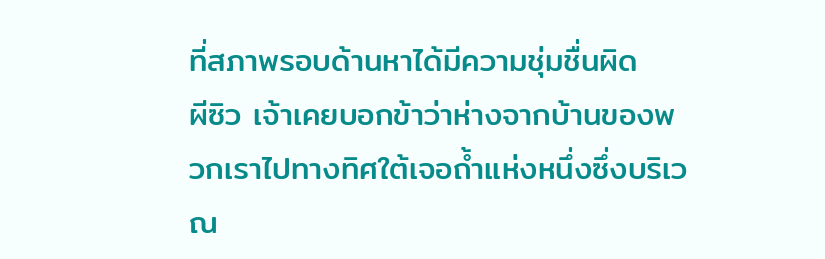ที่สภาพรอบด้านหาได้มีความชุ่มชื่นผิด
ผีซิว เจ้าเคยบอกข้าว่าห่างจากบ้านของพวกเราไปทางทิศใต้เจอถ้ำแห่งหนึ่งซึ่งบริเวณ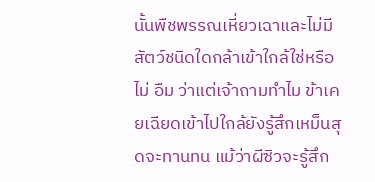นั้นพืชพรรณเหี่ยวเฉาและไม่มีสัตว์ชนิดใดกล้าเข้าใกล้ใช่หรือไม่ อืม ว่าแต่เจ้าถามทำไม ข้าเคยเฉียดเข้าไปใกล้ยังรู้สึกเหม็นสุดจะทานทน แม้ว่าผีซิวจะรู้สึก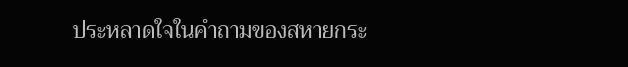ประหลาดใจในคำถามของสหายกระ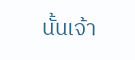นั้นเจ้า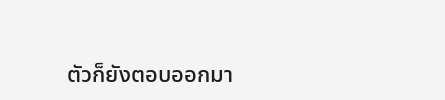ตัวก็ยังตอบออกมา